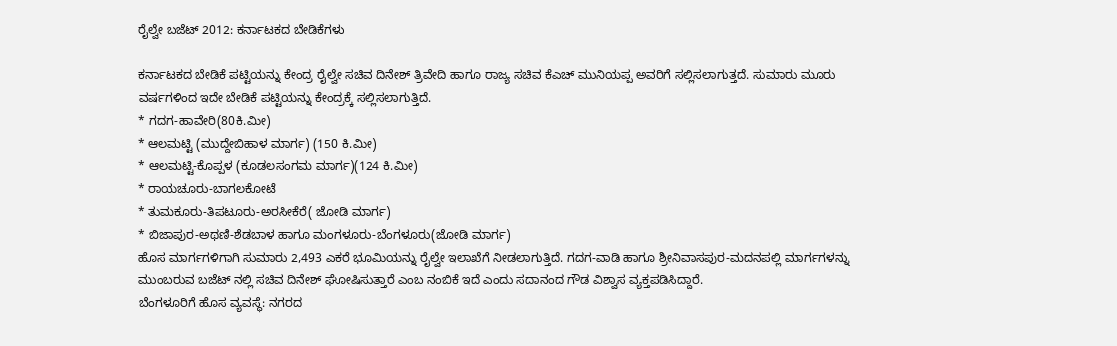ರೈಲ್ವೇ ಬಜೆಟ್ 2012: ಕರ್ನಾಟಕದ ಬೇಡಿಕೆಗಳು

ಕರ್ನಾಟಕದ ಬೇಡಿಕೆ ಪಟ್ಟಿಯನ್ನು ಕೇಂದ್ರ ರೈಲ್ವೇ ಸಚಿವ ದಿನೇಶ್ ತ್ರಿವೇದಿ ಹಾಗೂ ರಾಜ್ಯ ಸಚಿವ ಕೆಎಚ್ ಮುನಿಯಪ್ಪ ಅವರಿಗೆ ಸಲ್ಲಿಸಲಾಗುತ್ತದೆ. ಸುಮಾರು ಮೂರು ವರ್ಷಗಳಿಂದ ಇದೇ ಬೇಡಿಕೆ ಪಟ್ಟಿಯನ್ನು ಕೇಂದ್ರಕ್ಕೆ ಸಲ್ಲಿಸಲಾಗುತ್ತಿದೆ.
* ಗದಗ-ಹಾವೇರಿ(80ಕಿ.ಮೀ)
* ಆಲಮಟ್ಟಿ (ಮುದ್ದೇಬಿಹಾಳ ಮಾರ್ಗ) (150 ಕಿ.ಮೀ)
* ಆಲಮಟ್ಟಿ-ಕೊಪ್ಪಳ (ಕೂಡಲಸಂಗಮ ಮಾರ್ಗ)(124 ಕಿ.ಮೀ)
* ರಾಯಚೂರು-ಬಾಗಲಕೋಟೆ
* ತುಮಕೂರು-ತಿಪಟೂರು-ಅರಸೀಕೆರೆ( ಜೋಡಿ ಮಾರ್ಗ)
* ಬಿಜಾಪುರ-ಅಥಣಿ-ಶೆಡಬಾಳ ಹಾಗೂ ಮಂಗಳೂರು-ಬೆಂಗಳೂರು(ಜೋಡಿ ಮಾರ್ಗ)
ಹೊಸ ಮಾರ್ಗಗಳಿಗಾಗಿ ಸುಮಾರು 2,493 ಎಕರೆ ಭೂಮಿಯನ್ನು ರೈಲ್ವೇ ಇಲಾಖೆಗೆ ನೀಡಲಾಗುತ್ತಿದೆ. ಗದಗ-ವಾಡಿ ಹಾಗೂ ಶ್ರೀನಿವಾಸಪುರ-ಮದನಪಲ್ಲಿ ಮಾರ್ಗಗಳನ್ನು ಮುಂಬರುವ ಬಜೆಟ್ ನಲ್ಲಿ ಸಚಿವ ದಿನೇಶ್ ಘೋಷಿಸುತ್ತಾರೆ ಎಂಬ ನಂಬಿಕೆ ಇದೆ ಎಂದು ಸದಾನಂದ ಗೌಡ ವಿಶ್ವಾಸ ವ್ಯಕ್ತಪಡಿಸಿದ್ದಾರೆ.
ಬೆಂಗಳೂರಿಗೆ ಹೊಸ ವ್ಯವಸ್ಥೆ: ನಗರದ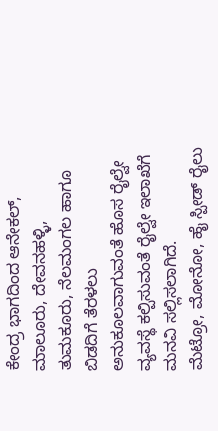ಕೇಂದ್ರ ಭಾಗದಿಂದ ಆನೇಕಲ್, ಮಾಲೂರು, ದೇವನಹಳ್ಳಿ, ತುಮಕೂರು, ನೆಲಮಂಗಲ ಹಾಗೂ ಬಿಡದಿಗೆ ತೆರಳಲು ಅನುಕೂಲವಾಗುವಂತೆ ಹೊಸ ರೈಲ್ವೇ ವ್ಯವಸ್ಥೆ ಕಲ್ಪಿಸುವಂತೆ ರೈಲ್ವೇ ಇಲಾಖೆಗೆ ಮನವಿ ಸಲ್ಲಿಸಲಾಗಿದೆ.
ಮೆಟ್ರೋ, ಮೋನೋ, ಹೈ ಸ್ಪೀಡ್ ರೈಲು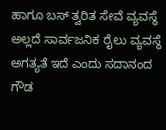ಹಾಗೂ ಬಸ್ ತ್ವರಿತ ಸೇವೆ ವ್ಯವಸ್ಥೆ ಅಲ್ಲದೆ ಸಾರ್ವಜನಿಕ ರೈಲು ವ್ಯವಸ್ಥೆ ಅಗತ್ಯತೆ ಇದೆ ಎಂದು ಸದಾನಂದ ಗೌಡ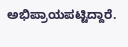ಅಭಿಪ್ರಾಯಪಟ್ಟಿದ್ದಾರೆ.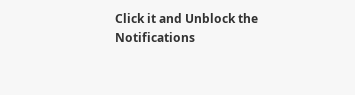Click it and Unblock the Notifications